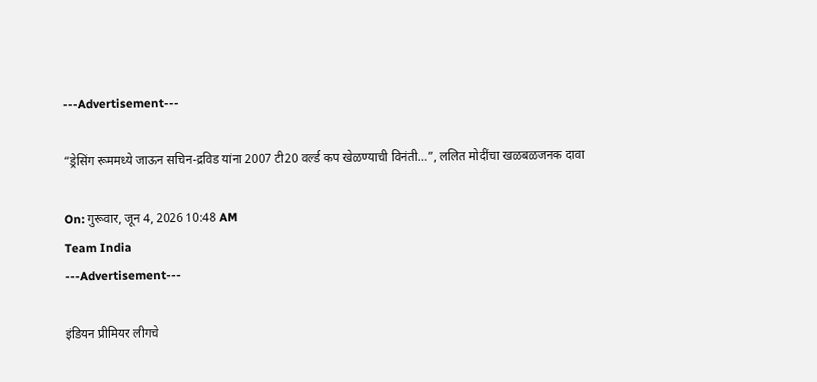---Advertisement---

“ड्रेसिंग रूममध्ये जाऊन सचिन-द्रविड यांना 2007 टी20 वर्ल्ड कप खेळण्याची विनंती…”, ललित मोदींचा खळबळजनक दावा

On: गुरूवार, जून 4, 2026 10:48 AM
Team India
---Advertisement---

इंडियन प्रीमियर लीगचे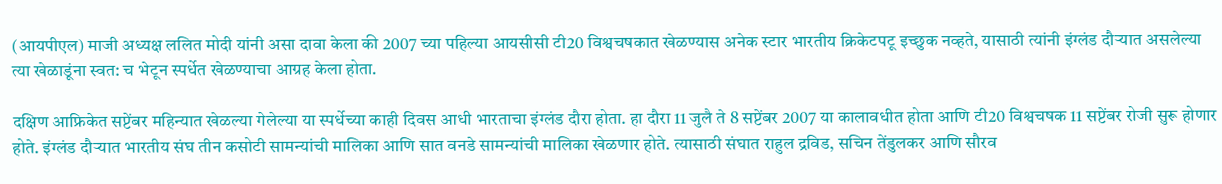(आयपीएल) माजी अध्यक्ष ललित मोदी यांनी असा दावा केला की 2007 च्या पहिल्या आयसीसी टी20 विश्वचषकात खेळण्यास अनेक स्टार भारतीय क्रिकेटपटू इच्छुक नव्हते, यासाठी त्यांनी इंग्लंड दौऱ्यात असलेल्या त्या खेळाडूंना स्वत: च भेटून स्पर्धेत खेळण्याचा आग्रह केला होता.

दक्षिण आफ्रिकेत सप्टेंबर महिन्यात खेळल्या गेलेल्या या स्पर्धेच्या काही दिवस आधी भारताचा इंग्लंड दौरा होता. हा दौरा 11 जुलै ते 8 सप्टेंबर 2007 या कालावधीत होता आणि टी20 विश्वचषक 11 सप्टेंबर रोजी सुरू होणार होते. इंग्लंड दौऱ्यात भारतीय संघ तीन कसोटी सामन्यांची मालिका आणि सात वनडे सामन्यांची मालिका खेळणार होते. त्यासाठी संघात राहुल द्रविड, सचिन तेंडुलकर आणि सौरव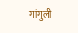गांगुली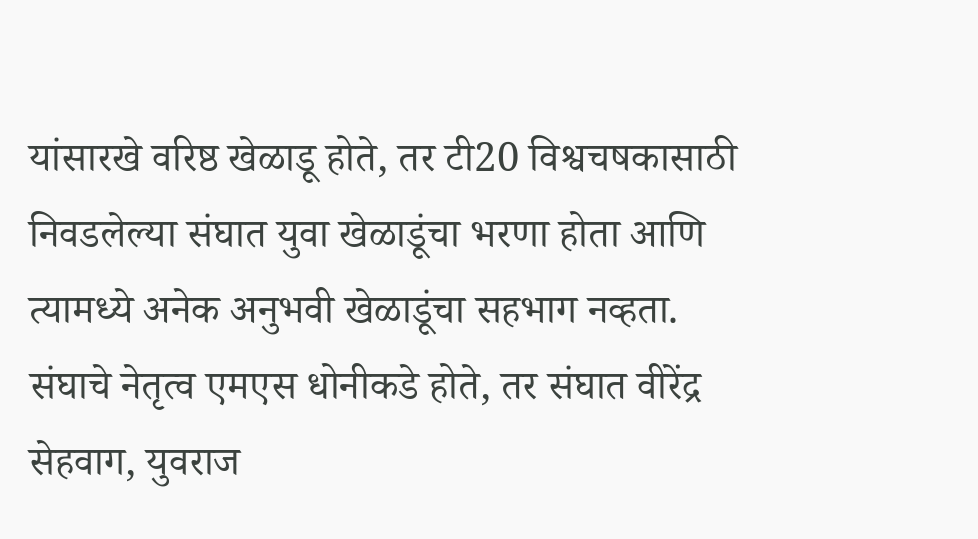यांसारखे वरिष्ठ खेळाडू होते, तर टी20 विश्वचषकासाठी निवडलेल्या संघात युवा खेळाडूंचा भरणा होता आणि त्यामध्ये अनेक अनुभवी खेळाडूंचा सहभाग नव्हता. संघाचे नेतृत्व एमएस धोनीकडे होते, तर संघात वीरेंद्र सेहवाग, युवराज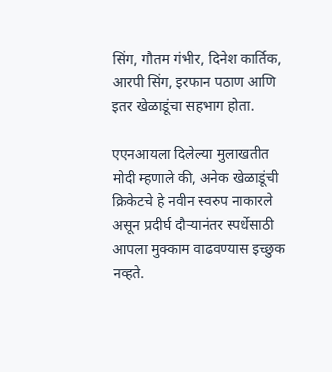सिंग, गौतम गंभीर, दिनेश कार्तिक, आरपी सिंग, इरफान पठाण आणि इतर खेळाडूंचा सहभाग होता.

एएनआयला दिलेल्या मुलाखतीत मोदी म्हणाले की, अनेक खेळाडूंची क्रिकेटचे हे नवीन स्वरुप नाकारले असून प्रदीर्घ दौऱ्यानंतर स्पर्धेसाठी आपला मुक्काम वाढवण्यास इच्छुक नव्हते.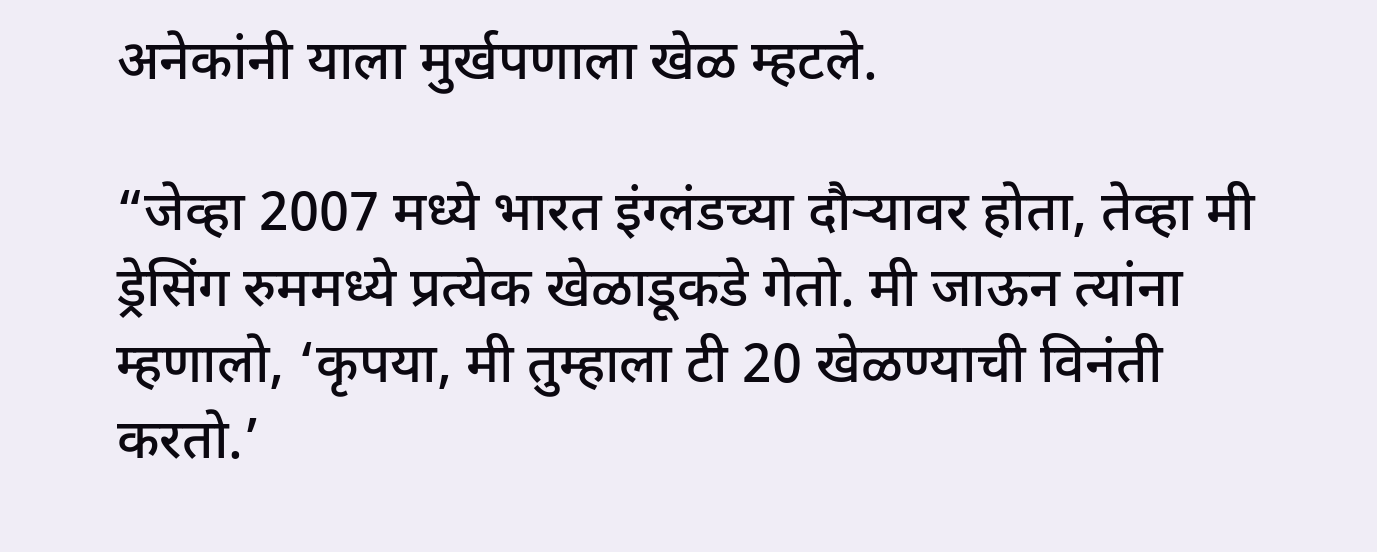अनेकांनी याला मुर्खपणाला खेळ म्हटले.

“जेव्हा 2007 मध्ये भारत इंग्लंडच्या दौऱ्यावर होता, तेव्हा मी ड्रेसिंग रुममध्ये प्रत्येक खेळाडूकडे गेतो. मी जाऊन त्यांना म्हणालो, ‘कृपया, मी तुम्हाला टी 20 खेळण्याची विनंती करतो.’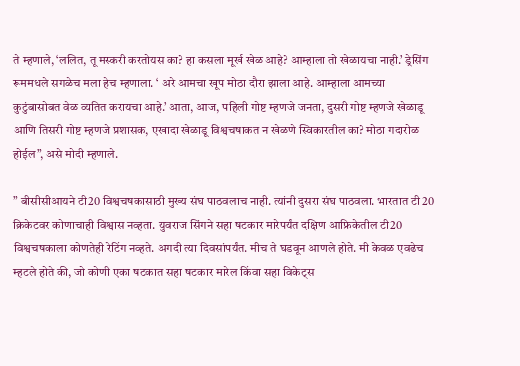ते म्हणाले, ‘ललित, तू मस्करी करतोयस का? हा कसला मूर्ख खेळ आहे? आम्हाला तो खेळायचा नाही.’ ड्रेसिंग रूममधले सगळेच मला हेच म्हणाला. ‘ अरे आमचा खूप मोठा दौरा झाला आहे. आम्हाला आमच्या कुटुंबासोबत वेळ व्यतित करायचा आहे.’ आता, आज, पहिली गोष्ट म्हणजे जनता, दुसरी गोष्ट म्हणजे खेळाडू आणि तिसरी गोष्ट म्हणजे प्रशासक, एखादा खेळाडू विश्वचषाकत न खेळणे स्विकारतील का? मोठा गदारोळ होईल”, असे मोदी म्हणाले.

” बीसीसीआयने टी20 विश्वचषकासाठी मुख्य संघ पाठवलाच नाही. त्यांनी दुसरा संघ पाठवला. भारतात टी 20 क्रिकेटवर कोणाचाही विश्वास नव्हता. युवराज सिंगने सहा षटकार मारेपर्यंत दक्षिण आफ्रिकेतील टी20 विश्वचषकाला कोणतेही रेटिंग नव्हते. अगदी त्या दिवसांपर्यंत. मीच ते घडवून आणले होते. मी केवळ एवढेच म्हटले होते की, जो कोणी एका षटकात सहा षटकार मारेल किंवा सहा विकेट्स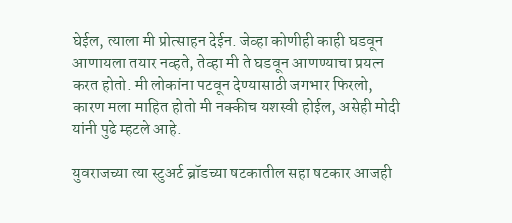घेईल, त्याला मी प्रोत्साहन देईन. जेव्हा कोणीही काही घडवून आणायला तयार नव्हते, तेव्हा मी ते घडवून आणण्याचा प्रयत्न करत होतो. मी लोकांना पटवून देण्यासाठी जगभार फिरलो, कारण मला माहित होतो मी नक्कीच यशस्वी होईल, असेही मोदी यांनी पुढे म्हटले आहे.

युवराजच्या त्या स्टुअर्ट ब्रॉडच्या षटकातील सहा षटकार आजही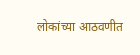लोकांच्या आठवणीत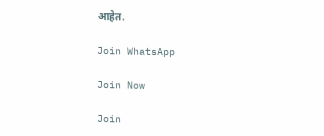आहेत.

Join WhatsApp

Join Now

Join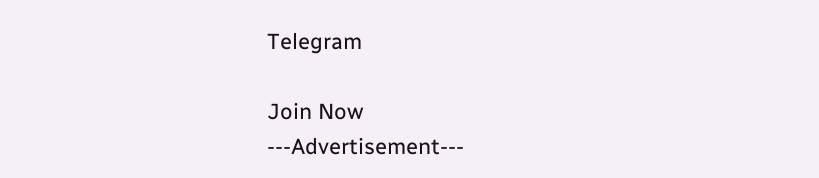Telegram

Join Now
---Advertisement---